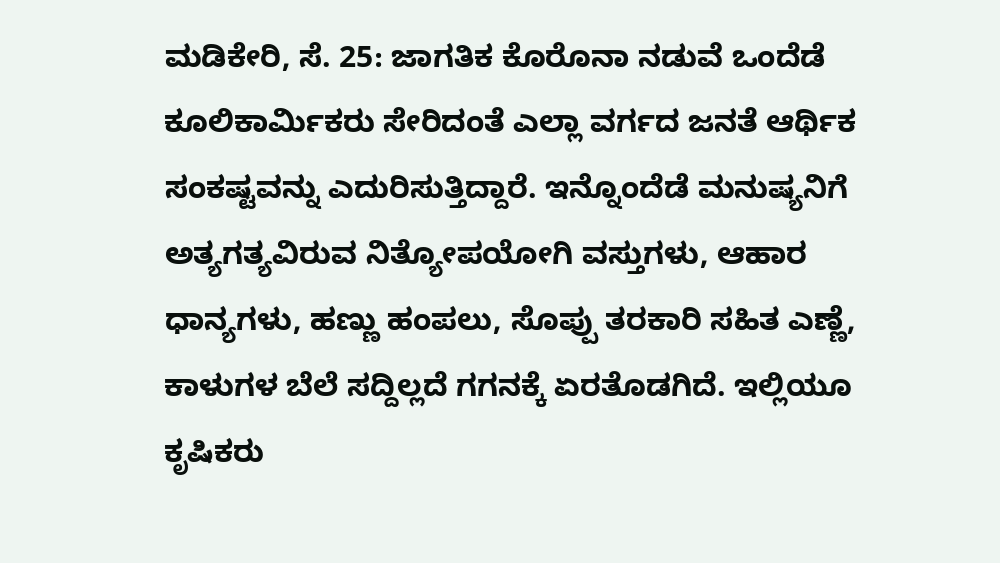ಮಡಿಕೇರಿ, ಸೆ. 25: ಜಾಗತಿಕ ಕೊರೊನಾ ನಡುವೆ ಒಂದೆಡೆ ಕೂಲಿಕಾರ್ಮಿಕರು ಸೇರಿದಂತೆ ಎಲ್ಲಾ ವರ್ಗದ ಜನತೆ ಆರ್ಥಿಕ ಸಂಕಷ್ಟವನ್ನು ಎದುರಿಸುತ್ತಿದ್ದಾರೆ. ಇನ್ನೊಂದೆಡೆ ಮನುಷ್ಯನಿಗೆ ಅತ್ಯಗತ್ಯವಿರುವ ನಿತ್ಯೋಪಯೋಗಿ ವಸ್ತುಗಳು, ಆಹಾರ ಧಾನ್ಯಗಳು, ಹಣ್ಣು ಹಂಪಲು, ಸೊಪ್ಪು ತರಕಾರಿ ಸಹಿತ ಎಣ್ಣೆ, ಕಾಳುಗಳ ಬೆಲೆ ಸದ್ದಿಲ್ಲದೆ ಗಗನಕ್ಕೆ ಏರತೊಡಗಿದೆ. ಇಲ್ಲಿಯೂ ಕೃಷಿಕರು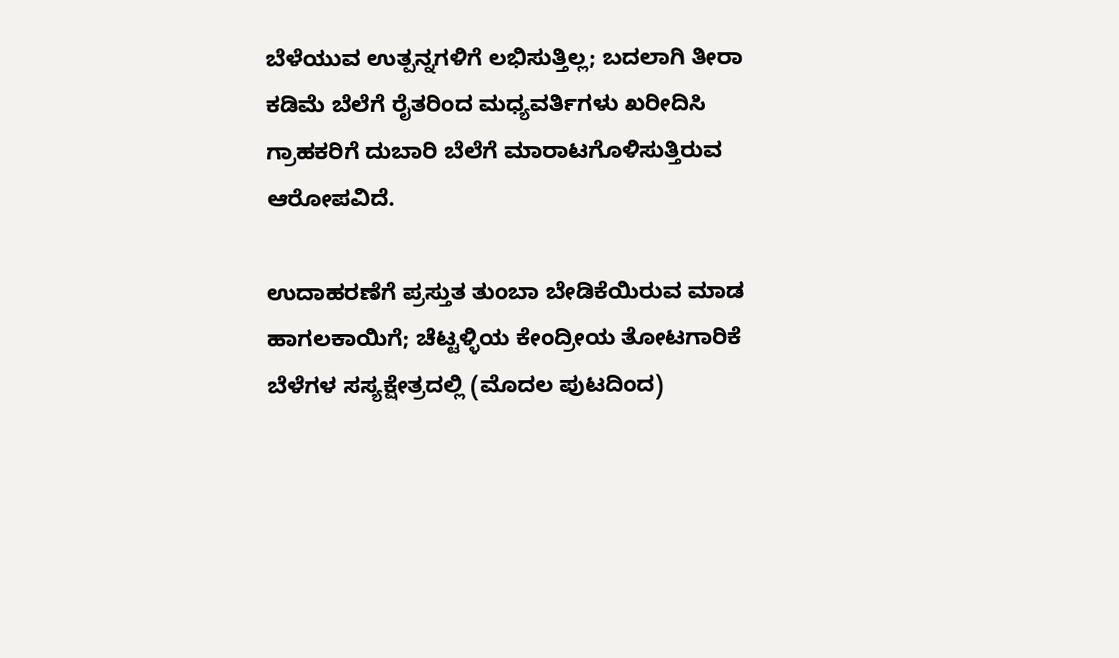ಬೆಳೆಯುವ ಉತ್ಪನ್ನಗಳಿಗೆ ಲಭಿಸುತ್ತಿಲ್ಲ; ಬದಲಾಗಿ ತೀರಾ ಕಡಿಮೆ ಬೆಲೆಗೆ ರೈತರಿಂದ ಮಧ್ಯವರ್ತಿಗಳು ಖರೀದಿಸಿ ಗ್ರಾಹಕರಿಗೆ ದುಬಾರಿ ಬೆಲೆಗೆ ಮಾರಾಟಗೊಳಿಸುತ್ತಿರುವ ಆರೋಪವಿದೆ.

ಉದಾಹರಣೆಗೆ ಪ್ರಸ್ತುತ ತುಂಬಾ ಬೇಡಿಕೆಯಿರುವ ಮಾಡ ಹಾಗಲಕಾಯಿಗೆ; ಚೆಟ್ಟಳ್ಳಿಯ ಕೇಂದ್ರೀಯ ತೋಟಗಾರಿಕೆ ಬೆಳೆಗಳ ಸಸ್ಯಕ್ಷೇತ್ರದಲ್ಲಿ (ಮೊದಲ ಪುಟದಿಂದ)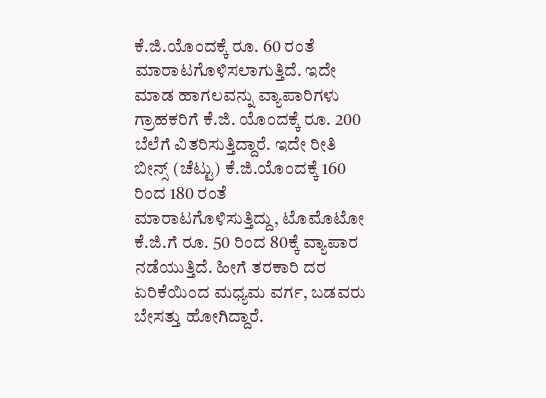ಕೆ.ಜಿ.ಯೊಂದಕ್ಕೆ ರೂ. 60 ರಂತೆ ಮಾರಾಟಗೊಳಿಸಲಾಗುತ್ತಿದೆ. ಇದೇ ಮಾಡ ಹಾಗಲವನ್ನು ವ್ಯಾಪಾರಿಗಳು ಗ್ರಾಹಕರಿಗೆ ಕೆ.ಜಿ. ಯೊಂದಕ್ಕೆ ರೂ. 200 ಬೆಲೆಗೆ ವಿತರಿಸುತ್ತಿದ್ದಾರೆ. ಇದೇ ರೀತಿ ಬೀನ್ಸ್ (ಚೆಟ್ಟು) ಕೆ.ಜಿ.ಯೊಂದಕ್ಕೆ 160 ರಿಂದ 180 ರಂತೆ ಮಾರಾಟಗೊಳಿಸುತ್ತಿದ್ದು, ಟೊಮೊಟೋ ಕೆ.ಜಿ.ಗೆ ರೂ. 50 ರಿಂದ 80ಕ್ಕೆ ವ್ಯಾಪಾರ ನಡೆಯುತ್ತಿದೆ. ಹೀಗೆ ತರಕಾರಿ ದರ ಏರಿಕೆಯಿಂದ ಮಧ್ಯಮ ವರ್ಗ, ಬಡವರು ಬೇಸತ್ತು ಹೋಗಿದ್ದಾರೆ.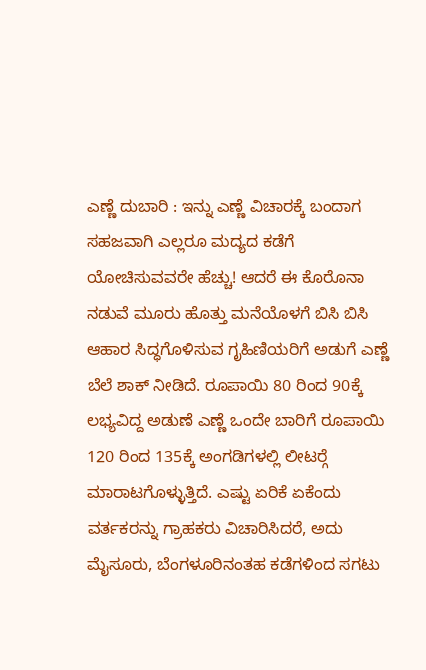ಎಣ್ಣೆ ದುಬಾರಿ : ಇನ್ನು ಎಣ್ಣೆ ವಿಚಾರಕ್ಕೆ ಬಂದಾಗ ಸಹಜವಾಗಿ ಎಲ್ಲರೂ ಮದ್ಯದ ಕಡೆಗೆ ಯೋಚಿಸುವವರೇ ಹೆಚ್ಚು! ಆದರೆ ಈ ಕೊರೊನಾ ನಡುವೆ ಮೂರು ಹೊತ್ತು ಮನೆಯೊಳಗೆ ಬಿಸಿ ಬಿಸಿ ಆಹಾರ ಸಿದ್ಧಗೊಳಿಸುವ ಗೃಹಿಣಿಯರಿಗೆ ಅಡುಗೆ ಎಣ್ಣೆ ಬೆಲೆ ಶಾಕ್ ನೀಡಿದೆ. ರೂಪಾಯಿ 80 ರಿಂದ 90ಕ್ಕೆ ಲಭ್ಯವಿದ್ದ ಅಡುಣೆ ಎಣ್ಣೆ ಒಂದೇ ಬಾರಿಗೆ ರೂಪಾಯಿ 120 ರಿಂದ 135ಕ್ಕೆ ಅಂಗಡಿಗಳಲ್ಲಿ ಲೀಟರ್‍ಗೆ ಮಾರಾಟಗೊಳ್ಳುತ್ತಿದೆ. ಎಷ್ಟು ಏರಿಕೆ ಏಕೆಂದು ವರ್ತಕರನ್ನು ಗ್ರಾಹಕರು ವಿಚಾರಿಸಿದರೆ, ಅದು ಮೈಸೂರು, ಬೆಂಗಳೂರಿನಂತಹ ಕಡೆಗಳಿಂದ ಸಗಟು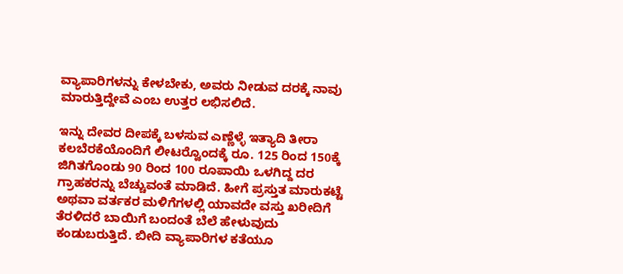ವ್ಯಾಪಾರಿಗಳನ್ನು ಕೇಳಬೇಕು, ಅವರು ನೀಡುವ ದರಕ್ಕೆ ನಾವು ಮಾರುತ್ತಿದ್ದೇವೆ ಎಂಬ ಉತ್ತರ ಲಭಿಸಲಿದೆ.

ಇನ್ನು ದೇವರ ದೀಪಕ್ಕೆ ಬಳಸುವ ಎಣ್ಣೆಳ್ಳೆ ಇತ್ಯಾದಿ ತೀರಾ ಕಲಬೆರಕೆಯೊಂದಿಗೆ ಲೀಟರ್‍ವೊಂದಕ್ಕೆ ರೂ. 125 ರಿಂದ 150ಕ್ಕೆ ಜಿಗಿತಗೊಂಡು 90 ರಿಂದ 100 ರೂಪಾಯಿ ಒಳಗಿದ್ದ ದರ ಗ್ರಾಹಕರನ್ನು ಬೆಚ್ಚುವಂತೆ ಮಾಡಿದೆ. ಹೀಗೆ ಪ್ರಸ್ತುತ ಮಾರುಕಟ್ಟೆ ಅಥವಾ ವರ್ತಕರ ಮಳಿಗೆಗಳಲ್ಲಿ ಯಾವದೇ ವಸ್ತು ಖರೀದಿಗೆ ತೆರಳಿದರೆ ಬಾಯಿಗೆ ಬಂದಂತೆ ಬೆಲೆ ಹೇಳುವುದು ಕಂಡುಬರುತ್ತಿದೆ. ಬೀದಿ ವ್ಯಾಪಾರಿಗಳ ಕತೆಯೂ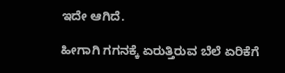ಇದೇ ಆಗಿದೆ.

ಹೀಗಾಗಿ ಗಗನಕ್ಕೆ ಏರುತ್ತಿರುವ ಬೆಲೆ ಏರಿಕೆಗೆ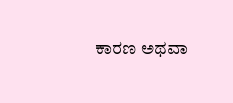ಕಾರಣ ಅಥವಾ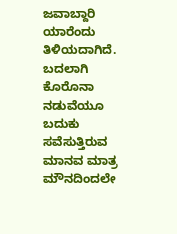ಜವಾಬ್ದಾರಿ ಯಾರೆಂದು ತಿಳಿಯದಾಗಿದೆ. ಬದಲಾಗಿ ಕೊರೊನಾ ನಡುವೆಯೂ ಬದುಕು ಸವೆಸುತ್ತಿರುವ ಮಾನವ ಮಾತ್ರ ಮೌನದಿಂದಲೇ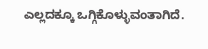ಎಲ್ಲದಕ್ಕೂ ಒಗ್ಗಿಕೊಳ್ಳುವಂತಾಗಿದೆ.